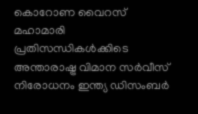കൊറോണ വൈറസ് മഹാമാരി പ്രതിസന്ധികൾക്കിടെ അന്താരാഷ്ട്ര വിമാന സർവീസ് നിരോധനം ഇന്ത്യ ഡിസംബർ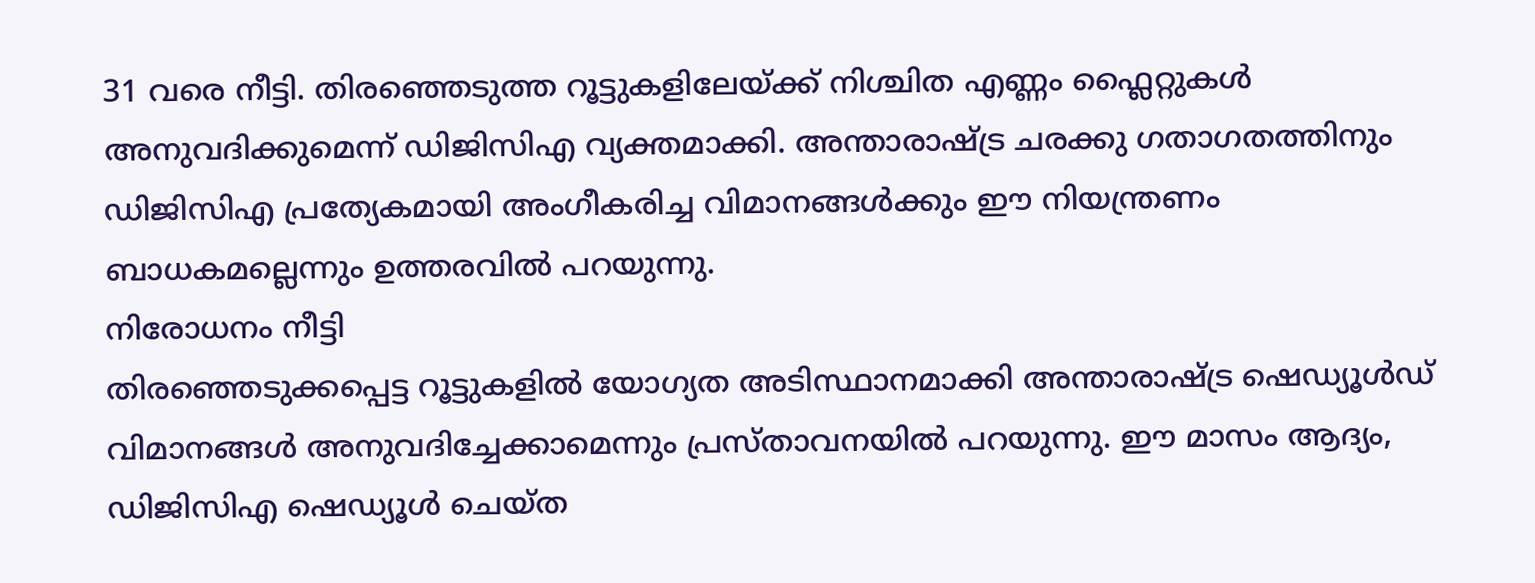31 വരെ നീട്ടി. തിരഞ്ഞെടുത്ത റൂട്ടുകളിലേയ്ക്ക് നിശ്ചിത എണ്ണം ഫ്ലൈറ്റുകൾ അനുവദിക്കുമെന്ന് ഡിജിസിഎ വ്യക്തമാക്കി. അന്താരാഷ്ട്ര ചരക്കു ഗതാഗതത്തിനും ഡിജിസിഎ പ്രത്യേകമായി അംഗീകരിച്ച വിമാനങ്ങൾക്കും ഈ നിയന്ത്രണം ബാധകമല്ലെന്നും ഉത്തരവിൽ പറയുന്നു.
നിരോധനം നീട്ടി
തിരഞ്ഞെടുക്കപ്പെട്ട റൂട്ടുകളിൽ യോഗ്യത അടിസ്ഥാനമാക്കി അന്താരാഷ്ട്ര ഷെഡ്യൂൾഡ് വിമാനങ്ങൾ അനുവദിച്ചേക്കാമെന്നും പ്രസ്താവനയിൽ പറയുന്നു. ഈ മാസം ആദ്യം, ഡിജിസിഎ ഷെഡ്യൂൾ ചെയ്ത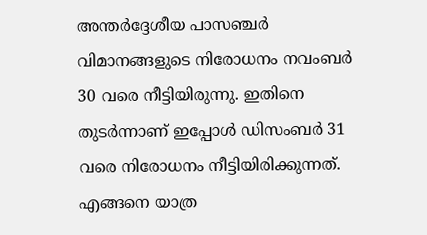അന്തർദ്ദേശീയ പാസഞ്ചർ വിമാനങ്ങളുടെ നിരോധനം നവംബർ 30 വരെ നീട്ടിയിരുന്നു. ഇതിനെ തുടർന്നാണ് ഇപ്പോൾ ഡിസംബർ 31 വരെ നിരോധനം നീട്ടിയിരിക്കുന്നത്.
എങ്ങനെ യാത്ര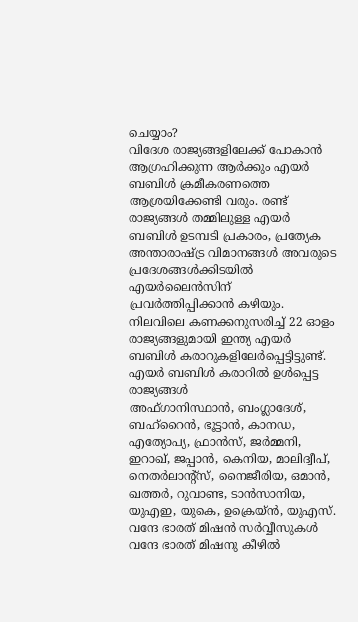ചെയ്യാം?
വിദേശ രാജ്യങ്ങളിലേക്ക് പോകാൻ ആഗ്രഹിക്കുന്ന ആർക്കും എയർ ബബിൾ ക്രമീകരണത്തെ ആശ്രയിക്കേണ്ടി വരും. രണ്ട് രാജ്യങ്ങൾ തമ്മിലുള്ള എയർ ബബിൾ ഉടമ്പടി പ്രകാരം, പ്രത്യേക അന്താരാഷ്ട്ര വിമാനങ്ങൾ അവരുടെ പ്രദേശങ്ങൾക്കിടയിൽ എയർലൈൻസിന് പ്രവർത്തിപ്പിക്കാൻ കഴിയും. നിലവിലെ കണക്കനുസരിച്ച് 22 ഓളം രാജ്യങ്ങളുമായി ഇന്ത്യ എയർ ബബിൾ കരാറുകളിലേർപ്പെട്ടിട്ടുണ്ട്.
എയർ ബബിൾ കരാറിൽ ഉൾപ്പെട്ട രാജ്യങ്ങൾ
അഫ്ഗാനിസ്ഥാൻ, ബംഗ്ലാദേശ്, ബഹ്റൈൻ, ഭൂട്ടാൻ, കാനഡ, എത്യോപ്യ, ഫ്രാൻസ്, ജർമ്മനി, ഇറാഖ്, ജപ്പാൻ, കെനിയ, മാലിദ്വീപ്, നെതർലാന്റ്സ്, നൈജീരിയ, ഒമാൻ, ഖത്തർ, റുവാണ്ട, ടാൻസാനിയ, യുഎഇ, യുകെ, ഉക്രെയ്ൻ, യുഎസ്.
വന്ദേ ഭാരത് മിഷൻ സർവ്വീസുകൾ
വന്ദേ ഭാരത് മിഷനു കീഴിൽ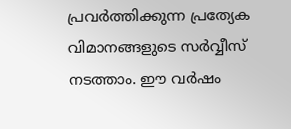പ്രവർത്തിക്കുന്ന പ്രത്യേക വിമാനങ്ങളുടെ സർവ്വീസ് നടത്താം. ഈ വർഷം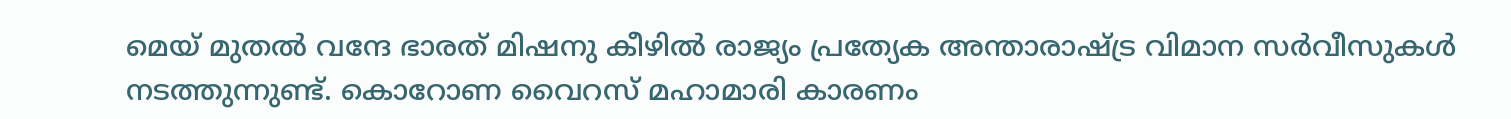മെയ് മുതൽ വന്ദേ ഭാരത് മിഷനു കീഴിൽ രാജ്യം പ്രത്യേക അന്താരാഷ്ട്ര വിമാന സർവീസുകൾ നടത്തുന്നുണ്ട്. കൊറോണ വൈറസ് മഹാമാരി കാരണം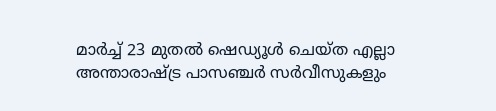മാർച്ച് 23 മുതൽ ഷെഡ്യൂൾ ചെയ്ത എല്ലാ അന്താരാഷ്ട്ര പാസഞ്ചർ സർവീസുകളും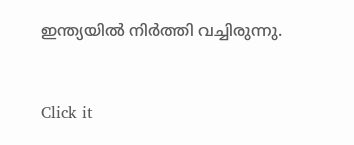ഇന്ത്യയിൽ നിർത്തി വച്ചിരുന്നു.


Click it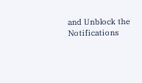and Unblock the Notifications